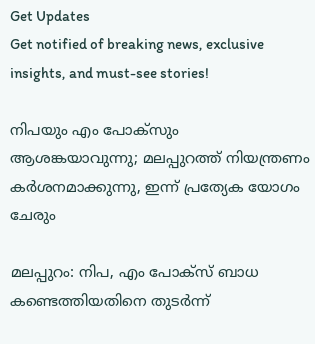Get Updates
Get notified of breaking news, exclusive insights, and must-see stories!

നിപയും എം പോക്‌സും ആശങ്കയാവുന്നു; മലപ്പുറത്ത് നിയന്ത്രണം കർശനമാക്കുന്നു, ഇന്ന് പ്രത്യേക യോഗം ചേരും

മലപ്പുറം: നിപ, എം പോക്‌സ് ബാധ കണ്ടെത്തിയതിനെ തുടർന്ന്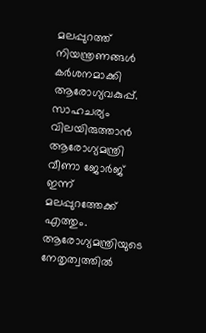മലപ്പുറത്ത് നിയന്ത്രണങ്ങൾ കർശനമാക്കി ആരോഗ്യവകുപ്പ്. സാഹചര്യം വിലയിരുത്താൻ ആരോഗ്യമന്ത്രി വീണാ ജോർജ് ഇന്ന് മലപ്പുറത്തേക്ക് എത്തും. ആരോഗ്യമന്ത്രിയുടെ നേതൃത്വത്തിൽ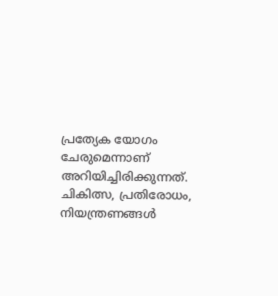പ്രത്യേക യോഗം ചേരുമെന്നാണ് അറിയിച്ചിരിക്കുന്നത്. ചികിത്സ, പ്രതിരോധം, നിയന്ത്രണങ്ങൾ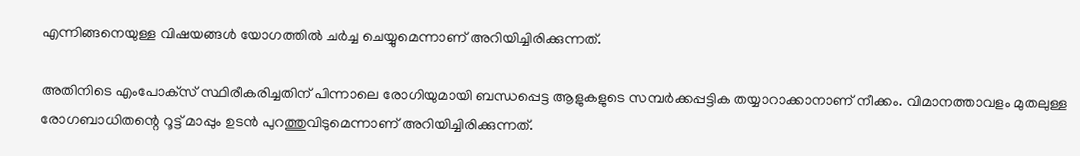എന്നിങ്ങനെയുള്ള വിഷയങ്ങൾ യോഗത്തിൽ ചർച്ച ചെയ്യുമെന്നാണ് അറിയിച്ചിരിക്കുന്നത്.

അതിനിടെ എംപോക്‌സ്‌ സ്ഥിരീകരിച്ചതിന് പിന്നാലെ രോഗിയുമായി ബന്ധപ്പെട്ട ആളുകളുടെ സമ്പർക്കപ്പട്ടിക തയ്യാറാക്കാനാണ് നീക്കം. വിമാനത്താവളം മുതലുള്ള രോഗബാധിതന്റെ റൂട്ട് മാപ്പും ഉടൻ പുറത്തുവിടുമെന്നാണ് അറിയിച്ചിരിക്കുന്നത്.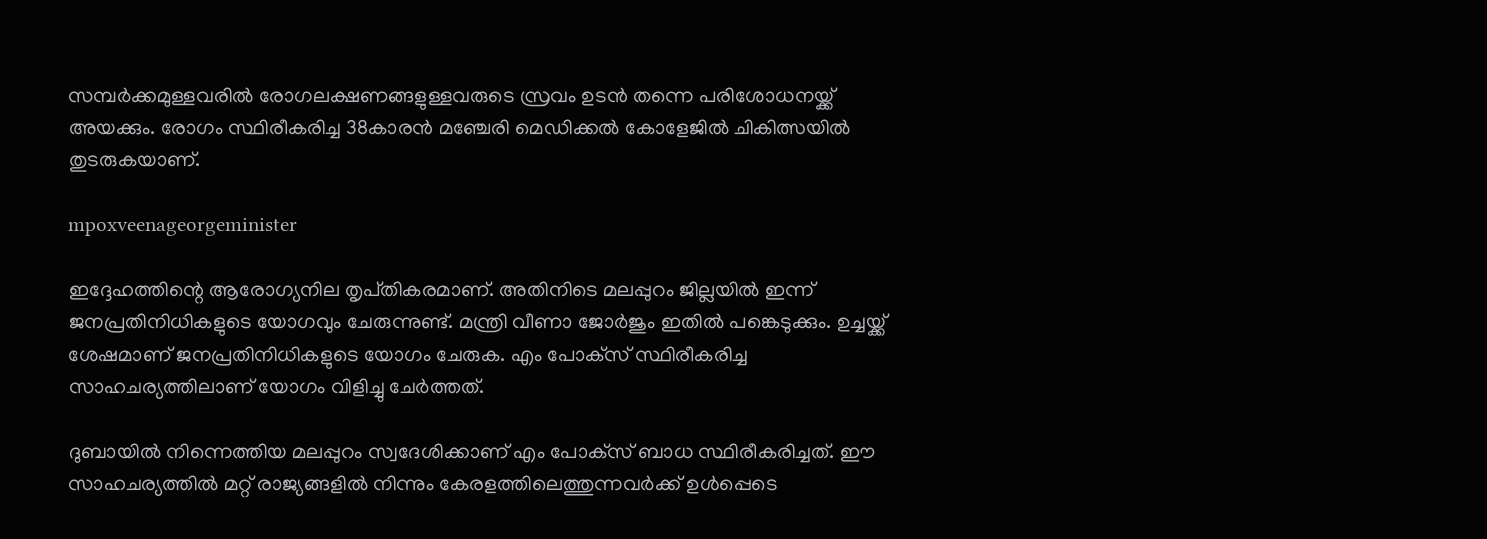സമ്പർക്കമുള്ളവരിൽ രോഗലക്ഷണങ്ങളുള്ളവരുടെ സ്രവം ഉടൻ തന്നെ പരിശോധനയ്ക്ക് അയക്കും. രോഗം സ്ഥിരീകരിച്ച 38കാരൻ മഞ്ചേരി മെഡിക്കൽ കോളേജിൽ ചികിത്സയിൽ തുടരുകയാണ്.

mpoxveenageorgeminister

ഇദ്ദേഹത്തിന്റെ ആരോഗ്യനില തൃപ്‌തികരമാണ്. അതിനിടെ മലപ്പുറം ജില്ലയില്‍ ഇന്ന് ജനപ്രതിനിധികളുടെ യോഗവും ചേരുന്നുണ്ട്. മന്ത്രി വീണാ ജോര്‍ജും ഇതിൽ പങ്കെടുക്കും. ഉച്ചയ്ക്ക് ശേഷമാണ് ജനപ്രതിനിധികളുടെ യോഗം ചേരുക. എം പോക്‌സ് സ്ഥിരീകരിച്ച സാഹചര്യത്തിലാണ് യോഗം വിളിച്ചു ചേർത്തത്.

ദുബായില്‍ നിന്നെത്തിയ മലപ്പുറം സ്വദേശിക്കാണ് എം പോക്‌സ് ബാധ സ്ഥിരീകരിച്ചത്. ഈ സാഹചര്യത്തില്‍ മറ്റ് രാജ്യങ്ങളില്‍ നിന്നും കേരളത്തിലെത്തുന്നവര്‍ക്ക് ഉള്‍പ്പെടെ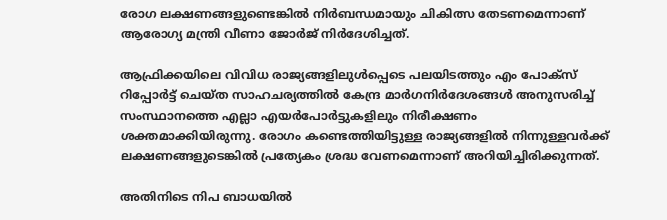രോഗ ലക്ഷണങ്ങളുണ്ടെങ്കില്‍ നിർബന്ധമായും ചികിത്സ തേടണമെന്നാണ് ആരോഗ്യ മന്ത്രി വീണാ ജോര്‍ജ് നിര്‍ദേശിച്ചത്.

ആഫ്രിക്കയിലെ വിവിധ രാജ്യങ്ങളിലുള്‍പ്പെടെ പലയിടത്തും എം പോക്‌സ് റിപ്പോര്‍ട്ട് ചെയ്‌ത സാഹചര്യത്തില്‍ കേന്ദ്ര മാര്‍ഗനിര്‍ദേശങ്ങൾ അനുസരിച്ച് സംസ്ഥാനത്തെ എല്ലാ എയര്‍പോര്‍ട്ടുകളിലും നിരീക്ഷണം ശക്തമാക്കിയിരുന്നു. രോഗം കണ്ടെത്തിയിട്ടുള്ള രാജ്യങ്ങളിൽ നിന്നുള്ളവർക്ക് ലക്ഷണങ്ങളുടെങ്കിൽ പ്രത്യേകം ശ്രദ്ധ വേണമെന്നാണ് അറിയിച്ചിരിക്കുന്നത്.

അതിനിടെ നിപ ബാധയിൽ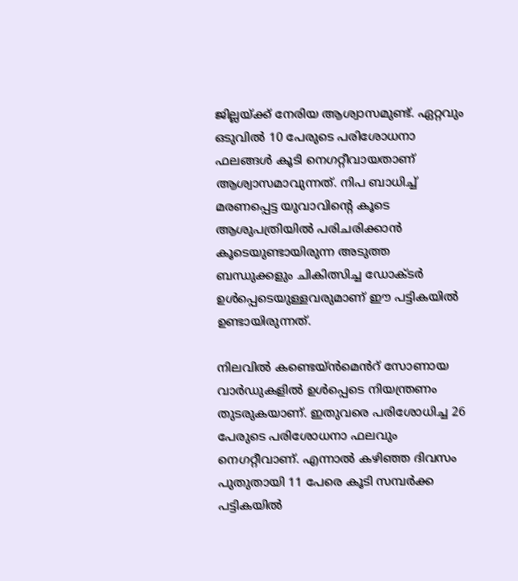ജില്ലയ്ക്ക് നേരിയ ആശ്വാസമുണ്ട്. ഏറ്റവും ഒടുവിൽ 10 പേരുടെ പരിശോധനാ ഫലങ്ങള്‍ കൂടി നെഗറ്റീവായതാണ് ആശ്വാസമാവുന്നത്. നിപ ബാധിച്ച് മരണപ്പെട്ട യുവാവിന്റെ കൂടെ ആശുപത്രിയില്‍ പരിചരിക്കാൻ കൂടെയുണ്ടായിരുന്ന അടുത്ത ബന്ധുക്കളും ചികിത്സിച്ച ഡോക്‌ടർ ഉൾപ്പെടെയുള്ളവരുമാണ് ഈ പട്ടികയിൽ ഉണ്ടായിരുന്നത്.

നിലവിൽ കണ്ടെയ്‌ൻമെൻറ് സോണായ വാർഡുകളിൽ ഉൾപ്പെടെ നിയന്ത്രണം തുടരുകയാണ്. ഇതുവരെ പരിശോധിച്ച 26 പേരുടെ പരിശോധനാ ഫലവും നെഗറ്റീവാണ്. എന്നാൽ കഴിഞ്ഞ ദിവസം പുതുതായി 11 പേരെ കൂടി സമ്പര്‍ക്ക പട്ടികയില്‍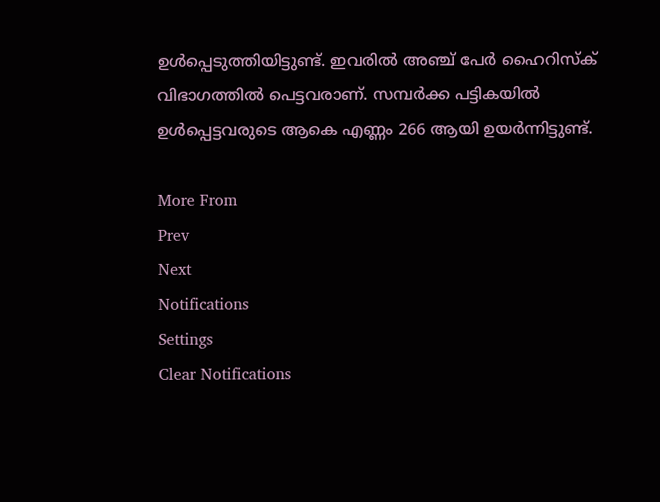ഉള്‍പ്പെടുത്തിയിട്ടുണ്ട്. ഇവരില്‍ അഞ്ച് പേര്‍ ഹൈറിസ്‌ക് വിഭാഗത്തില്‍ പെട്ടവരാണ്. സമ്പർക്ക പട്ടികയിൽ ഉൾപ്പെട്ടവരുടെ ആകെ എണ്ണം 266 ആയി ഉയർന്നിട്ടുണ്ട്.

More From
Prev
Next
Notifications
Settings
Clear Notifications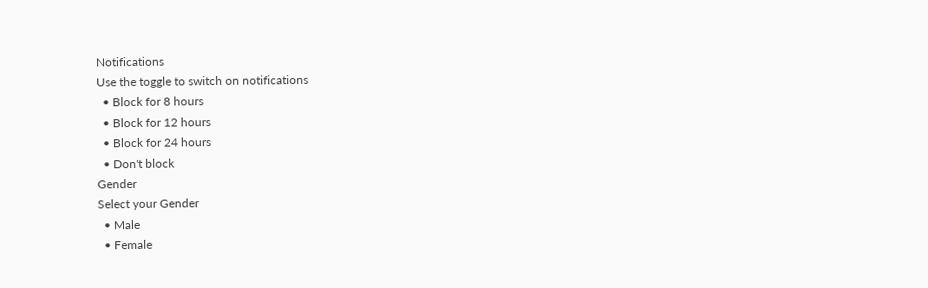Notifications
Use the toggle to switch on notifications
  • Block for 8 hours
  • Block for 12 hours
  • Block for 24 hours
  • Don't block
Gender
Select your Gender
  • Male
  • Female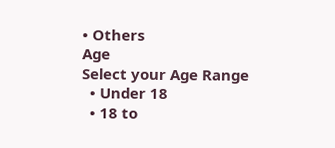• Others
Age
Select your Age Range
  • Under 18
  • 18 to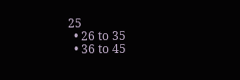25
  • 26 to 35
  • 36 to 45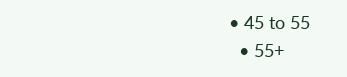• 45 to 55
  • 55+